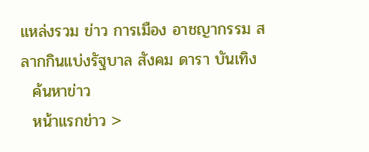แหล่งรวม ข่าว การเมือง อาชญากรรม สลากกินแบ่งรัฐบาล สังคม ดารา บันเทิง
  ค้นหาข่าว
  หน้าแรกข่าว >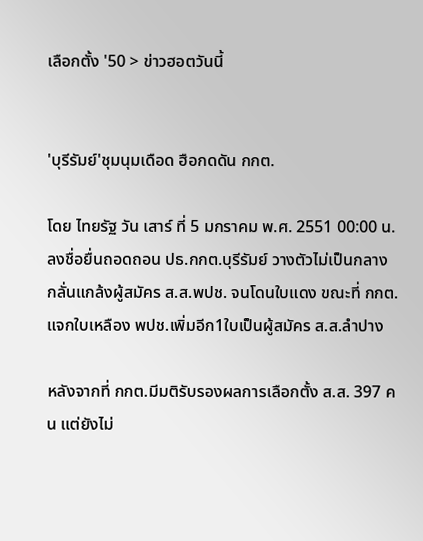เลือกตั้ง '50 > ข่าวฮอตวันนี้


'บุรีรัมย์'ชุมนุมเดือด ฮือกดดัน กกต.

โดย ไทยรัฐ วัน เสาร์ ที่ 5 มกราคม พ.ศ. 2551 00:00 น.
ลงชื่อยื่นถอดถอน ปธ.กกต.บุรีรัมย์ วางตัวไม่เป็นกลาง กลั่นแกล้งผู้สมัคร ส.ส.พปช. จนโดนใบแดง ขณะที่ กกต. แจกใบเหลือง พปช.เพิ่มอีก1ใบเป็นผู้สมัคร ส.ส.ลำปาง

หลังจากที่ กกต.มีมติรับรองผลการเลือกตั้ง ส.ส. 397 คน แต่ยังไม่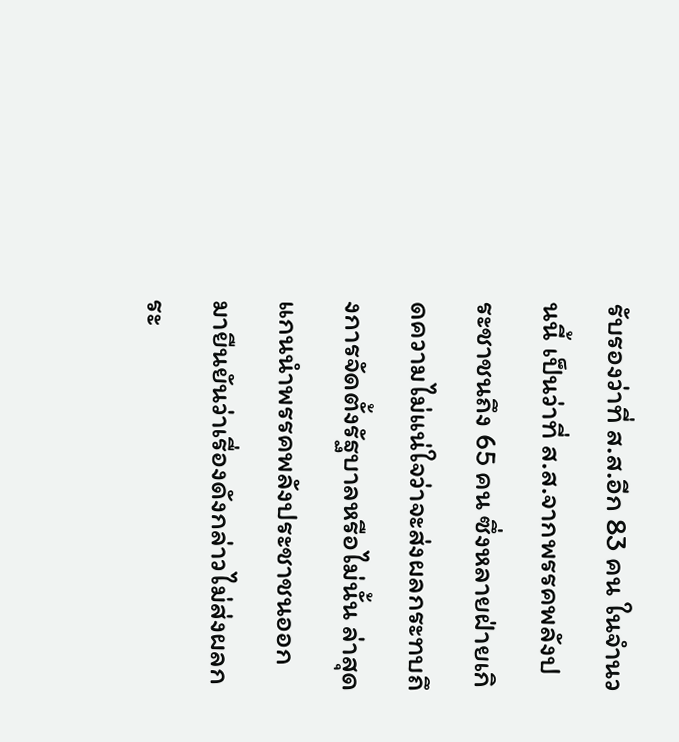รับรองว่าที่ ส.ส.อีก 83 คน ในจำนวนนี้ เป็นว่าที่ ส.ส.จากพรรคพลังประชาชนถึง 65 คน ซึ่งหลายฝ่ายเกิดความไม่แน่ใจว่าจะส่งผลกระทบถึงการจัดตั้งรัฐบาลหรือไม่นั้น ล่าสุดแกนนำพรรคพลังประชาชนออกมายืนยันว่าเรื่องดังกล่าวไม่ส่งผลกระ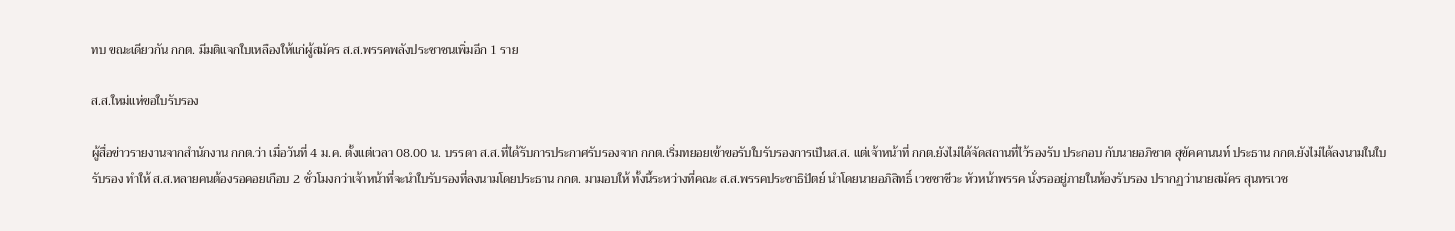ทบ ขณะเดียวกัน กกต. มีมติแจกใบเหลืองให้แก่ผู้สมัคร ส.ส.พรรคพลังประชาชนเพิ่มอีก 1 ราย

ส.ส.ใหม่แห่ขอใบรับรอง

ผู้สื่อข่าวรายงานจากสำนักงาน กกต.ว่า เมื่อวันที่ 4 ม.ค. ตั้งแต่เวลา 08.00 น. บรรดา ส.ส.ที่ได้รับการประกาศรับรองจาก กกต.เริ่มทยอยเข้าขอรับใบรับรองการเป็นส.ส. แต่เจ้าหน้าที่ กกต.ยังไม่ได้จัดสถานที่ไว้รองรับ ประกอบ กับนายอภิชาต สุขัคคานนท์ ประธาน กกต.ยังไม่ได้ลงนามในใบรับรอง ทำให้ ส.ส.หลายคนต้องรอคอยเกือบ 2 ชั่วโมงกว่าเจ้าหน้าที่จะนำใบรับรองที่ลงนามโดยประธาน กกต. มามอบให้ ทั้งนี้ระหว่างที่คณะ ส.ส.พรรคประชาธิปัตย์ นำโดยนายอภิสิทธิ์ เวชชาชีวะ หัวหน้าพรรค นั่งรออยู่ภายในห้องรับรอง ปรากฏว่านายสมัคร สุนทรเวช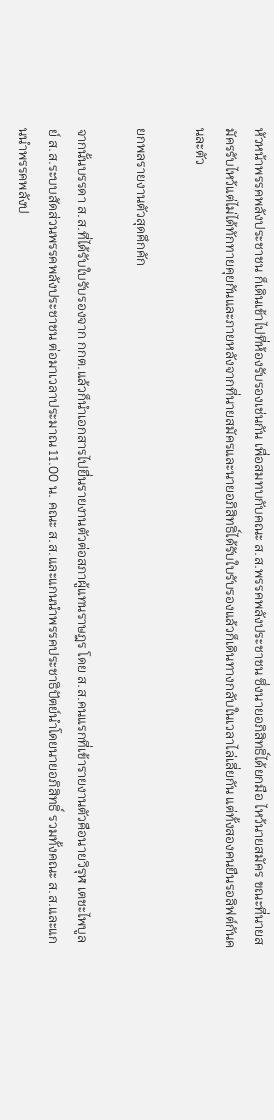หัวหน้าพรรคพลังประชาชน ก็เดินเข้าไปที่ห้องรับรองเช่นกัน เพื่อสมทบกับคณะ ส.ส.พรรคพลังประชาชน ซึ่งนายอภิสิทธิ์ได้ยกมือ ไหว้นายสมัคร ขณะที่นายสมัครรับไหว้แต่ไม่ได้ทักทายคุยกันและภายหลังจากที่นายสมัครและนายอภิสิทธิ์ได้รับใบรับรองแล้วก็เดินทางกลับในเวลาไล่เลี่ยกัน แต่ทั้งสองคนยืนรอลิฟต์กันคนละตัว

ยกพลรายงานตัวสุดคึกคัก

จากนั้นบรรดา ส.ส.ที่ได้รับใบรับรองจาก กกต.แล้วก็นำเอกสารไปยื่นรายงานตัวต่อสภาผู้แทนราษฎร โดย ส.ส.คนแรกที่เข้ารายงานตัวคือนายวิรุฬ เตชะไพบูลย์ ส.ส.ระบบสัดส่วนพรรคพลังประชาชน ต่อมาเวลาประมาณ 11.00 น. คณะ ส.ส.และแกนนำพรรคประชาธิปัตย์นำโดยนายอภิสิทธิ์ รวมทั้งคณะ ส.ส.และแกนนำพรรคพลังป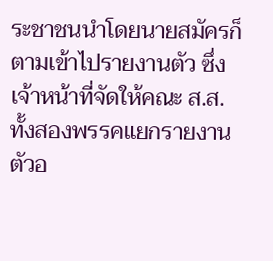ระชาชนนำโดยนายสมัครก็ตามเข้าไปรายงานตัว ซึ่งเจ้าหน้าที่จัดให้คณะ ส.ส.ทั้งสองพรรคแยกรายงานตัวอ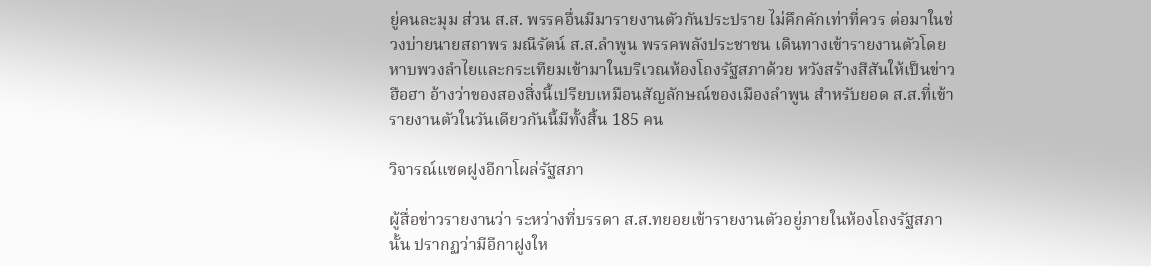ยู่คนละมุม ส่วน ส.ส. พรรคอื่นมีมารายงานตัวกันประปราย ไม่คึกคักเท่าที่ควร ต่อมาในช่วงบ่ายนายสถาพร มณีรัตน์ ส.ส.ลำพูน พรรคพลังประชาชน เดินทางเข้ารายงานตัวโดยหาบพวงลำไยและกระเทียมเข้ามาในบริเวณห้องโถงรัฐสภาด้วย หวังสร้างสีสันให้เป็นข่าวฮือฮา อ้างว่าของสองสิ่งนี้เปรียบเหมือนสัญลักษณ์ของเมืองลำพูน สำหรับยอด ส.ส.ที่เข้ารายงานตัวในวันเดียวกันนี้มีทั้งสิ้น 185 คน

วิจารณ์แซดฝูงอีกาโผล่รัฐสภา

ผู้สื่อข่าวรายงานว่า ระหว่างที่บรรดา ส.ส.ทยอยเข้ารายงานตัวอยู่ภายในห้องโถงรัฐสภานั้น ปรากฏว่ามีอีกาฝูงให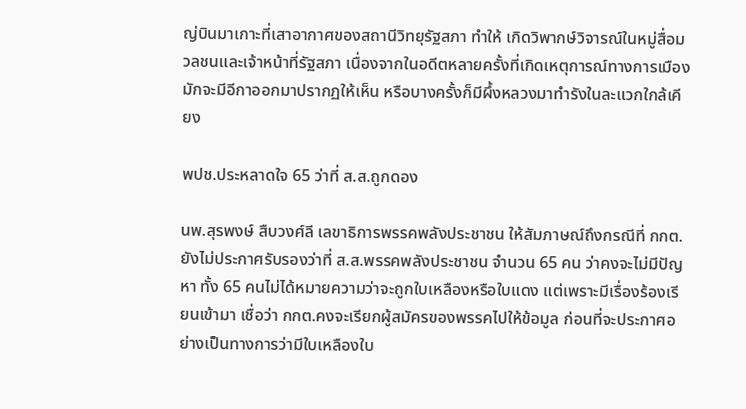ญ่บินมาเกาะที่เสาอากาศของสถานีวิทยุรัฐสภา ทำให้ เกิดวิพากษ์วิจารณ์ในหมู่สื่อมวลชนและเจ้าหน้าที่รัฐสภา เนื่องจากในอดีตหลายครั้งที่เกิดเหตุการณ์ทางการเมืองมักจะมีอีกาออกมาปรากฏให้เห็น หรือบางครั้งก็มีผึ้งหลวงมาทำรังในละแวกใกล้เคียง

พปช.ประหลาดใจ 65 ว่าที่ ส.ส.ถูกดอง

นพ.สุรพงษ์ สืบวงศ์ลี เลขาธิการพรรคพลังประชาชน ให้สัมภาษณ์ถึงกรณีที่ กกต.ยังไม่ประกาศรับรองว่าที่ ส.ส.พรรคพลังประชาชน จำนวน 65 คน ว่าคงจะไม่มีปัญหา ทั้ง 65 คนไม่ได้หมายความว่าจะถูกใบเหลืองหรือใบแดง แต่เพราะมีเรื่องร้องเรียนเข้ามา เชื่อว่า กกต.คงจะเรียกผู้สมัครของพรรคไปให้ข้อมูล ก่อนที่จะประกาศอย่างเป็นทางการว่ามีใบเหลืองใบ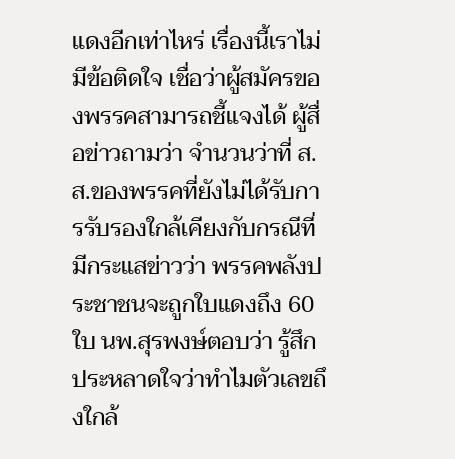แดงอีกเท่าไหร่ เรื่องนี้เราไม่มีข้อติดใจ เชื่อว่าผู้สมัครของพรรคสามารถชี้แจงได้ ผู้สื่อข่าวถามว่า จำนวนว่าที่ ส.ส.ของพรรคที่ยังไม่ได้รับการรับรองใกล้เคียงกับกรณีที่มีกระแสข่าวว่า พรรคพลังประชาชนจะถูกใบแดงถึง 60 ใบ นพ.สุรพงษ์ตอบว่า รู้สึกประหลาดใจว่าทำไมตัวเลขถึงใกล้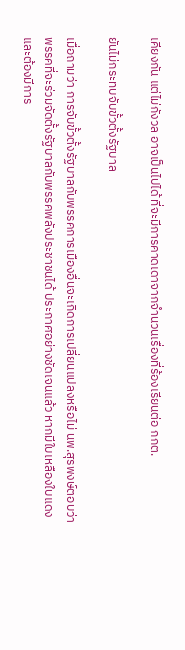เคียงกัน แต่ไม่กังวล อาจเป็นไปได้ ที่จะมีการคาดเดาจากจำนวนเรื่องที่ร้องเรียนต่อ กกต.

ยันไม่กระทบจับขั้วตั้งรัฐบาล

เมื่อถามว่า การจับขั้วตั้งรัฐบาลกับพรรคการเมืองอื่นจะเกิดการเปลี่ยนแปลงหรือไม่ นพ.สุรพงษ์ตอบว่า พรรคที่จะร่วมจัดตั้งรัฐบาลกับพรรคพลังประชาชนได้ ประกาศอย่างชัดเจนแล้ว หากมีใบเหลืองใบแดงและต้องมีการ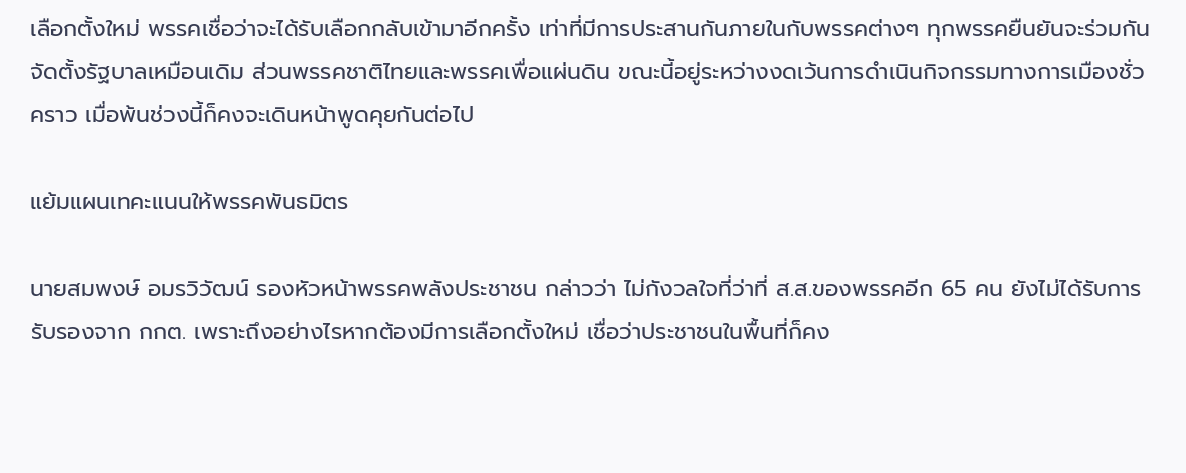เลือกตั้งใหม่ พรรคเชื่อว่าจะได้รับเลือกกลับเข้ามาอีกครั้ง เท่าที่มีการประสานกันภายในกับพรรคต่างๆ ทุกพรรคยืนยันจะร่วมกันจัดตั้งรัฐบาลเหมือนเดิม ส่วนพรรคชาติไทยและพรรคเพื่อแผ่นดิน ขณะนี้อยู่ระหว่างงดเว้นการดำเนินกิจกรรมทางการเมืองชั่วคราว เมื่อพ้นช่วงนี้ก็คงจะเดินหน้าพูดคุยกันต่อไป

แย้มแผนเทคะแนนให้พรรคพันธมิตร

นายสมพงษ์ อมรวิวัฒน์ รองหัวหน้าพรรคพลังประชาชน กล่าวว่า ไม่กังวลใจที่ว่าที่ ส.ส.ของพรรคอีก 65 คน ยังไม่ได้รับการรับรองจาก กกต. เพราะถึงอย่างไรหากต้องมีการเลือกตั้งใหม่ เชื่อว่าประชาชนในพื้นที่ก็คง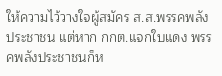ให้ความไว้วางใจผู้สมัคร ส.ส.พรรคพลังประชาชน แต่หาก กกต.แจกใบแดง พรรคพลังประชาชนก็ห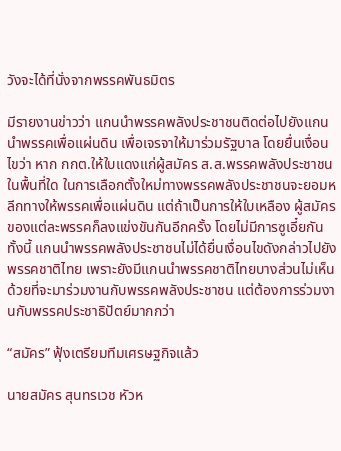วังจะได้ที่นั่งจากพรรคพันธมิตร

มีรายงานข่าวว่า แกนนำพรรคพลังประชาชนติดต่อไปยังแกนนำพรรคเพื่อแผ่นดิน เพื่อเจรจาให้มาร่วมรัฐบาล โดยยื่นเงื่อนไขว่า หาก กกต.ให้ใบแดงแก่ผู้สมัคร ส.ส.พรรคพลังประชาชนในพื้นที่ใด ในการเลือกตั้งใหม่ทางพรรคพลังประชาชนจะยอมหลีกทางให้พรรคเพื่อแผ่นดิน แต่ถ้าเป็นการให้ใบเหลือง ผู้สมัครของแต่ละพรรคก็ลงแข่งขันกันอีกครั้ง โดยไม่มีการซูเอี๋ยกัน ทั้งนี้ แกนนำพรรคพลังประชาชนไม่ได้ยื่นเงื่อนไขดังกล่าวไปยังพรรคชาติไทย เพราะยังมีแกนนำพรรคชาติไทยบางส่วนไม่เห็นด้วยที่จะมาร่วมงานกับพรรคพลังประชาชน แต่ต้องการร่วมงานกับพรรคประชาธิปัตย์มากกว่า

“สมัคร” ฟุ้งเตรียมทีมเศรษฐกิจแล้ว

นายสมัคร สุนทรเวช หัวห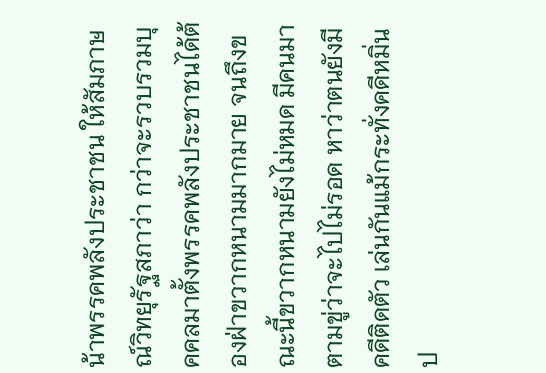น้าพรรคพลังประชาชน ให้สัมภาษณ์วิทยุรัฐสภาว่า กว่าจะรวบรวมบุคคลมาตั้งพรรคพลังประชาชนได้ต้องฝ่าขวากหนามมากมาย จนถึงขณะนี้ขวากหนามยังไม่หมด มีคนมาตามขู่ว่าจะไปไม่รอด หาว่าตนยังมีคดีติดตัว เล่นกันแม้กระทั่งคดีหมิ่นป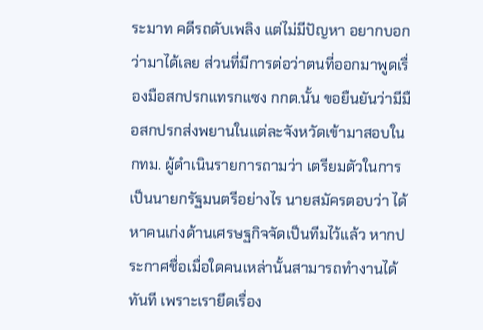ระมาท คดีรถดับเพลิง แต่ไม่มีปัญหา อยากบอกว่ามาได้เลย ส่วนที่มีการต่อว่าตนที่ออกมาพูดเรื่องมือสกปรกแทรกแซง กกต.นั้น ขอยืนยันว่ามีมือสกปรกส่งพยานในแต่ละจังหวัดเข้ามาสอบใน กทม. ผู้ดำเนินรายการถามว่า เตรียมตัวในการเป็นนายกรัฐมนตรีอย่างไร นายสมัครตอบว่า ได้หาคนเก่งด้านเศรษฐกิจจัดเป็นทีมไว้แล้ว หากประกาศชื่อเมื่อใดคนเหล่านั้นสามารถทำงานได้ทันที เพราะเรายึดเรื่อง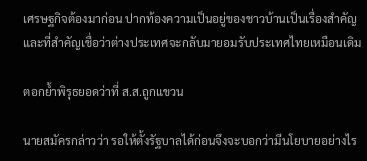เศรษฐกิจต้องมาก่อน ปากท้องความเป็นอยู่ของชาวบ้านเป็นเรื่องสำคัญ และที่สำคัญเชื่อว่าต่างประเทศจะกลับมายอมรับประเทศไทยเหมือนเดิม

ตอกย้ำพิรุธยอดว่าที่ ส.ส.ถูกแขวน

นายสมัครกล่าวว่า รอให้ตั้งรัฐบาลได้ก่อนจึงจะบอกว่ามีนโยบายอย่างไร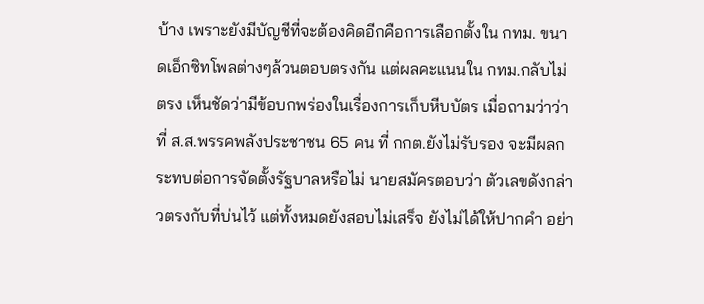บ้าง เพราะยังมีบัญชีที่จะต้องคิดอีกคือการเลือกตั้งใน กทม. ขนาดเอ็กซิทโพลต่างๆล้วนตอบตรงกัน แต่ผลคะแนนใน กทม.กลับไม่ตรง เห็นชัดว่ามีข้อบกพร่องในเรื่องการเก็บหีบบัตร เมื่อถามว่าว่าที่ ส.ส.พรรคพลังประชาชน 65 คน ที่ กกต.ยังไม่รับรอง จะมีผลกระทบต่อการจัดตั้งรัฐบาลหรือไม่ นายสมัครตอบว่า ตัวเลขดังกล่าวตรงกับที่บ่นไว้ แต่ทั้งหมดยังสอบไม่เสร็จ ยังไม่ได้ให้ปากคำ อย่า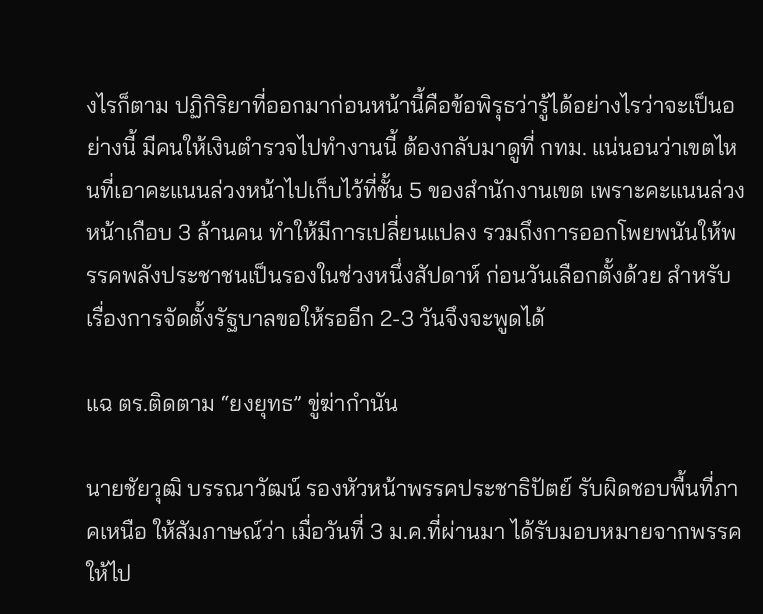งไรก็ตาม ปฏิกิริยาที่ออกมาก่อนหน้านี้คือข้อพิรุธว่ารู้ได้อย่างไรว่าจะเป็นอย่างนี้ มีคนให้เงินตำรวจไปทำงานนี้ ต้องกลับมาดูที่ กทม. แน่นอนว่าเขตไหนที่เอาคะแนนล่วงหน้าไปเก็บไว้ที่ชั้น 5 ของสำนักงานเขต เพราะคะแนนล่วงหน้าเกือบ 3 ล้านคน ทำให้มีการเปลี่ยนแปลง รวมถึงการออกโพยพนันให้พรรคพลังประชาชนเป็นรองในช่วงหนึ่งสัปดาห์ ก่อนวันเลือกตั้งด้วย สำหรับเรื่องการจัดตั้งรัฐบาลขอให้รออีก 2-3 วันจึงจะพูดได้

แฉ ตร.ติดตาม “ยงยุทธ” ขู่ฆ่ากำนัน

นายชัยวุฒิ บรรณาวัฒน์ รองหัวหน้าพรรคประชาธิปัตย์ รับผิดชอบพื้นที่ภาคเหนือ ให้สัมภาษณ์ว่า เมื่อวันที่ 3 ม.ค.ที่ผ่านมา ได้รับมอบหมายจากพรรคให้ไป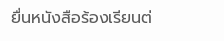ยื่นหนังสือร้องเรียนต่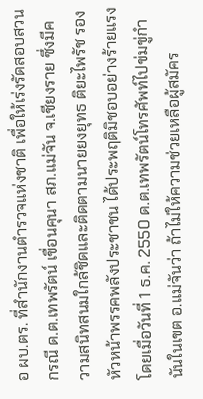อ ผบ.ตร. ที่สำนักงานตำรวจแห่งชาติ เพื่อให้เร่งรัดสอบสวนกรณี ด.ต.เทพรัตน์ เขื่อนคุนา สภ.แม่จัน จ.เชียงราย ซึ่งมีความสนิทสนมใกล้ชิดและติดตามนายยงยุทธ ติยะไพรัช รองหัวหน้าพรรคพลังประชาชน ได้ประพฤติมิชอบอย่างร้ายแรง โดยเมื่อวันที่ 1 ธ.ค. 2550 ด.ต.เทพรัตน์โทรศัพท์ไปข่มขู่กำนันในเขต อ.แม่จันว่า ถ้าไม่ให้ความช่วยเหลือผู้สมัคร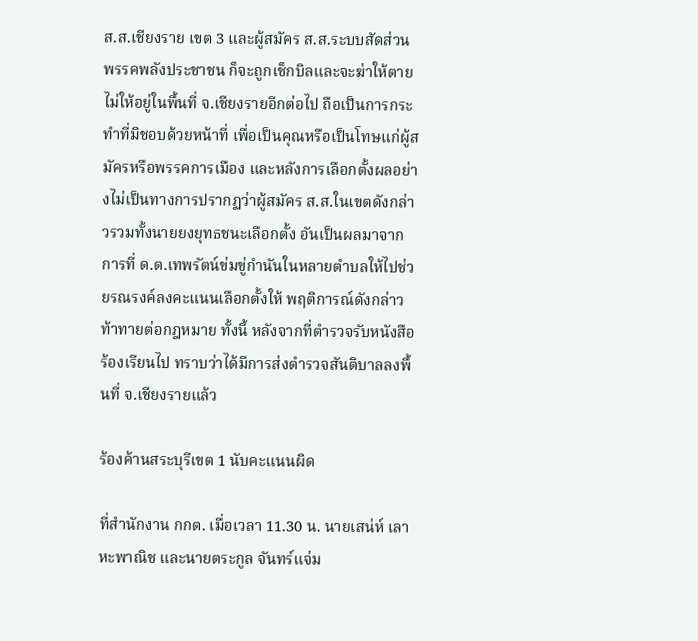ส.ส.เชียงราย เขต 3 และผู้สมัคร ส.ส.ระบบสัดส่วน พรรคพลังประชาชน ก็จะถูกเช็กบิลและจะฆ่าให้ตาย ไม่ให้อยู่ในพื้นที่ จ.เชียงรายอีกต่อไป ถือเป็นการกระทำที่มิชอบด้วยหน้าที่ เพื่อเป็นคุณหรือเป็นโทษแก่ผู้สมัครหรือพรรคการเมือง และหลังการเลือกตั้งผลอย่างไม่เป็นทางการปรากฏว่าผู้สมัคร ส.ส.ในเขตดังกล่าวรวมทั้งนายยงยุทธชนะเลือกตั้ง อันเป็นผลมาจากการที่ ด.ต.เทพรัตน์ข่มขู่กำนันในหลายตำบลให้ไปช่วยรณรงค์ลงคะแนนเลือกตั้งให้ พฤติการณ์ดังกล่าวท้าทายต่อกฎหมาย ทั้งนี้ หลังจากที่ตำรวจรับหนังสือร้องเรียนไป ทราบว่าได้มีการส่งตำรวจสันติบาลลงพื้นที่ จ.เชียงรายแล้ว

ร้องค้านสระบุรีเขต 1 นับคะแนนผิด

ที่สำนักงาน กกต. เมื่อเวลา 11.30 น. นายเสน่ห์ เลาหะพาณิช และนายตระกูล จันทร์แจ่ม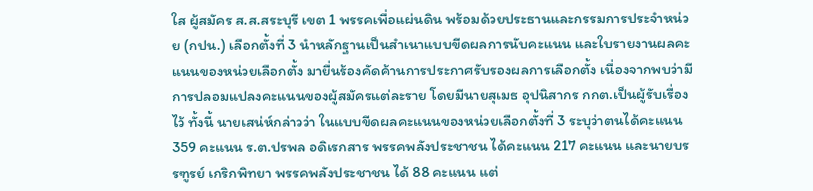ใส ผู้สมัคร ส.ส.สระบุรี เขต 1 พรรคเพื่อแผ่นดิน พร้อมด้วยประธานและกรรมการประจำหน่วย (กปน.) เลือกตั้งที่ 3 นำหลักฐานเป็นสำเนาแบบขีดผลการนับคะแนน และใบรายงานผลคะแนนของหน่วยเลือกตั้ง มายื่นร้องคัดค้านการประกาศรับรองผลการเลือกตั้ง เนื่องจากพบว่ามีการปลอมแปลงคะแนนของผู้สมัครแต่ละราย โดยมีนายสุเมธ อุปนิสากร กกต.เป็นผู้รับเรื่องไว้ ทั้งนี้ นายเสน่ห์กล่าวว่า ในแบบขีดผลคะแนนของหน่วยเลือกตั้งที่ 3 ระบุว่าตนได้คะแนน 359 คะแนน ร.ต.ปรพล อดิเรกสาร พรรคพลังประชาชน ได้คะแนน 217 คะแนน และนายบรรฑูรย์ เกริกพิทยา พรรคพลังประชาชน ได้ 88 คะแนน แต่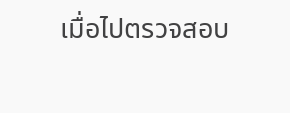เมื่อไปตรวจสอบ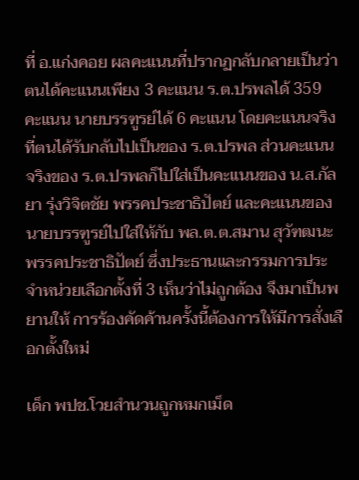ที่ อ.แก่งคอย ผลคะแนนที่ปรากฏกลับกลายเป็นว่าตนได้คะแนนเพียง 3 คะแนน ร.ต.ปรพลได้ 359 คะแนน นายบรรฑูรย์ได้ 6 คะแนน โดยคะแนนจริงที่ตนได้รับกลับไปเป็นของ ร.ต.ปรพล ส่วนคะแนนจริงของ ร.ต.ปรพลก็ไปใส่เป็นคะแนนของ น.ส.กัลยา รุ่งวิจิตชัย พรรคประชาธิปัตย์ และคะแนนของนายบรรฑูรย์ไปใส่ให้กับ พล.ต.ต.สมาน สุวัฑฒนะ พรรคประชาธิปัตย์ ซึ่งประธานและกรรมการประจำหน่วยเลือกตั้งที่ 3 เห็นว่าไม่ถูกต้อง จึงมาเป็นพยานให้ การร้องคัดค้านครั้งนี้ต้องการให้มีการสั่งเลือกตั้งใหม่

เด็ก พปช.โวยสำนวนถูกหมกเม็ด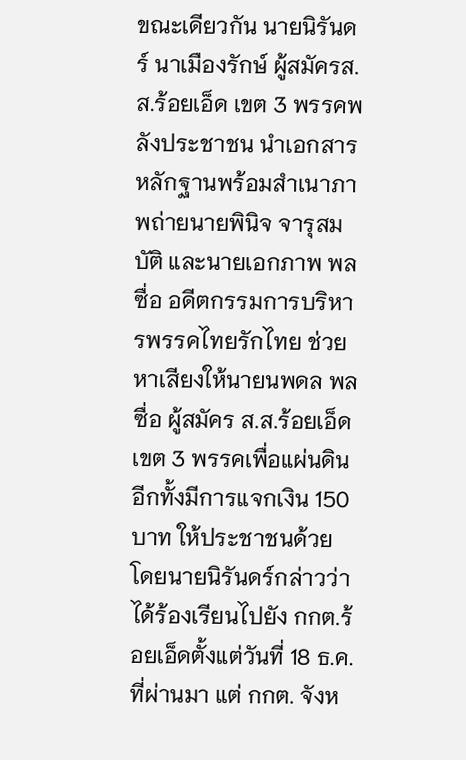ขณะเดียวกัน นายนิรันดร์ นาเมืองรักษ์ ผู้สมัครส.ส.ร้อยเอ็ด เขต 3 พรรคพลังประชาชน นำเอกสารหลักฐานพร้อมสำเนาภาพถ่ายนายพินิจ จารุสมบัติ และนายเอกภาพ พลซื่อ อดีตกรรมการบริหารพรรคไทยรักไทย ช่วยหาเสียงให้นายนพดล พลซื่อ ผู้สมัคร ส.ส.ร้อยเอ็ด เขต 3 พรรคเพื่อแผ่นดิน อีกทั้งมีการแจกเงิน 150 บาท ให้ประชาชนด้วย โดยนายนิรันดร์กล่าวว่า ได้ร้องเรียนไปยัง กกต.ร้อยเอ็ดตั้งแต่วันที่ 18 ธ.ค.ที่ผ่านมา แต่ กกต. จังห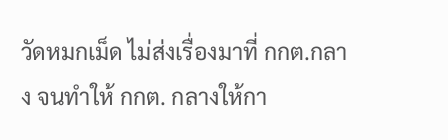วัดหมกเม็ด ไม่ส่งเรื่องมาที่ กกต.กลาง จนทำให้ กกต. กลางให้กา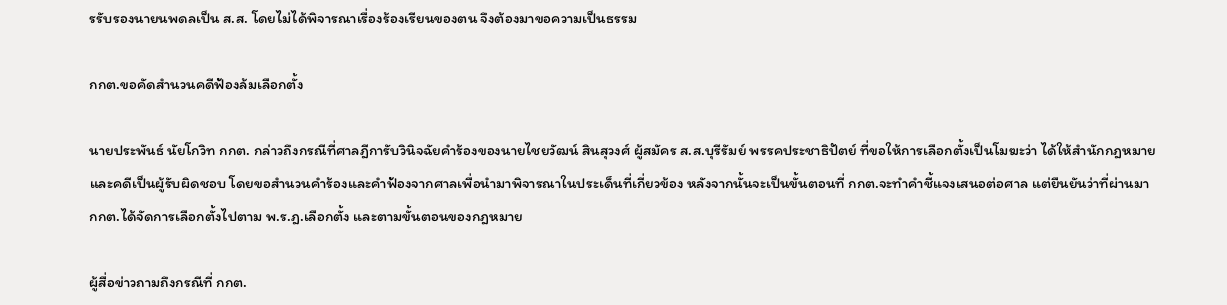รรับรองนายนพดลเป็น ส.ส. โดยไม่ได้พิจารณาเรื่องร้องเรียนของตน จึงต้องมาขอความเป็นธรรม

กกต.ขอคัดสำนวนคดีฟ้องล้มเลือกตั้ง

นายประพันธ์ นัยโกวิท กกต. กล่าวถึงกรณีที่ศาลฎีการับวินิจฉัยคำร้องของนายไชยวัฒน์ สินสุวงศ์ ผู้สมัคร ส.ส.บุรีรัมย์ พรรคประชาธิปัตย์ ที่ขอให้การเลือกตั้งเป็นโมฆะว่า ได้ให้สำนักกฎหมายและคดีเป็นผู้รับผิดชอบ โดยขอสำนวนคำร้องและคำฟ้องจากศาลเพื่อนำมาพิจารณาในประเด็นที่เกี่ยวข้อง หลังจากนั้นจะเป็นขั้นตอนที่ กกต.จะทำคำชี้แจงเสนอต่อศาล แต่ยืนยันว่าที่ผ่านมา กกต.ได้จัดการเลือกตั้งไปตาม พ.ร.ฎ.เลือกตั้ง และตามขั้นตอนของกฎหมาย

ผู้สื่อข่าวถามถึงกรณีที่ กกต.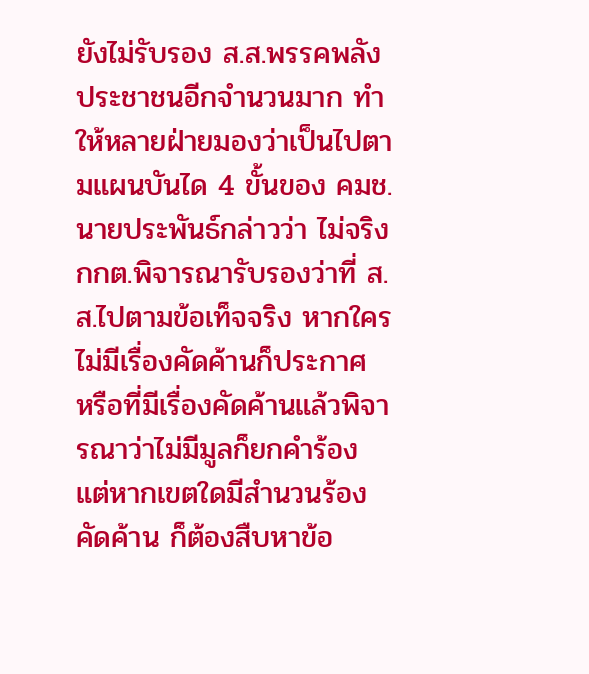ยังไม่รับรอง ส.ส.พรรคพลังประชาชนอีกจำนวนมาก ทำให้หลายฝ่ายมองว่าเป็นไปตามแผนบันได 4 ขั้นของ คมช. นายประพันธ์กล่าวว่า ไม่จริง กกต.พิจารณารับรองว่าที่ ส.ส.ไปตามข้อเท็จจริง หากใครไม่มีเรื่องคัดค้านก็ประกาศ หรือที่มีเรื่องคัดค้านแล้วพิจารณาว่าไม่มีมูลก็ยกคำร้อง แต่หากเขตใดมีสำนวนร้องคัดค้าน ก็ต้องสืบหาข้อ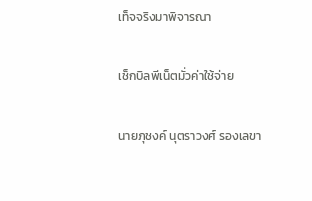เท็จจริงมาพิจารณา

เช็กบิลพีเน็ตมั่วค่าใช้จ่าย

นายภุชงค์ นุตราวงศ์ รองเลขา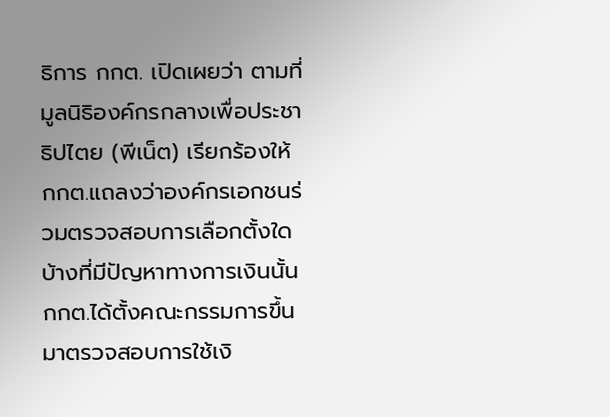ธิการ กกต. เปิดเผยว่า ตามที่มูลนิธิองค์กรกลางเพื่อประชาธิปไตย (พีเน็ต) เรียกร้องให้ กกต.แถลงว่าองค์กรเอกชนร่วมตรวจสอบการเลือกตั้งใดบ้างที่มีปัญหาทางการเงินนั้น กกต.ได้ตั้งคณะกรรมการขึ้นมาตรวจสอบการใช้เงิ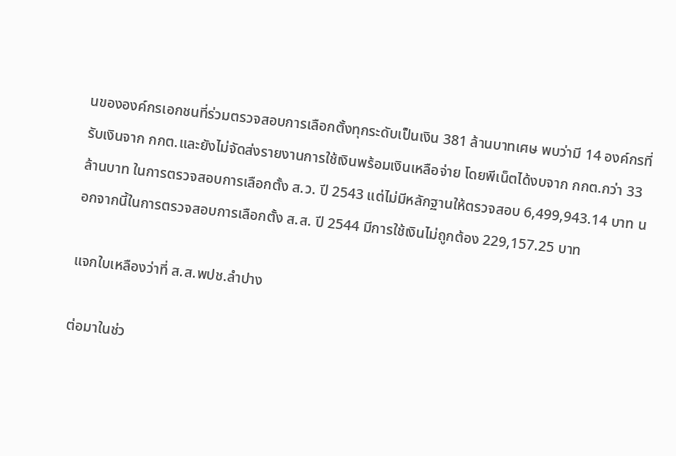นขององค์กรเอกชนที่ร่วมตรวจสอบการเลือกตั้งทุกระดับเป็นเงิน 381 ล้านบาทเศษ พบว่ามี 14 องค์กรที่รับเงินจาก กกต.และยังไม่จัดส่งรายงานการใช้เงินพร้อมเงินเหลือจ่าย โดยพีเน็ตได้งบจาก กกต.กว่า 33 ล้านบาท ในการตรวจสอบการเลือกตั้ง ส.ว. ปี 2543 แต่ไม่มีหลักฐานให้ตรวจสอบ 6,499,943.14 บาท นอกจากนี้ในการตรวจสอบการเลือกตั้ง ส.ส. ปี 2544 มีการใช้เงินไม่ถูกต้อง 229,157.25 บาท

แจกใบเหลืองว่าที่ ส.ส.พปช.ลำปาง

ต่อมาในช่ว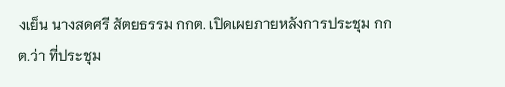งเย็น นางสดศรี สัตยธรรม กกต. เปิดเผยภายหลังการประชุม กกต.ว่า ที่ประชุม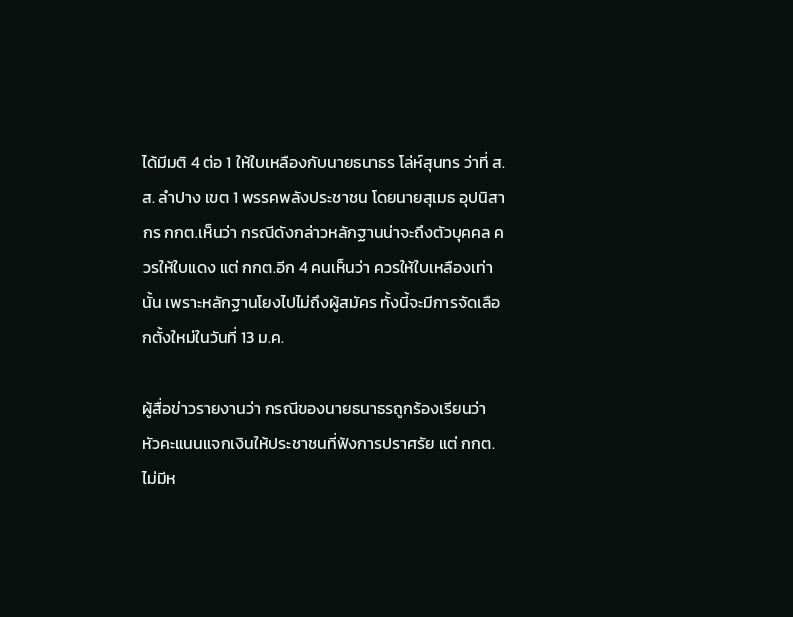ได้มีมติ 4 ต่อ 1 ให้ใบเหลืองกับนายธนาธร โล่ห์สุนทร ว่าที่ ส.ส. ลำปาง เขต 1 พรรคพลังประชาชน โดยนายสุเมธ อุปนิสากร กกต.เห็นว่า กรณีดังกล่าวหลักฐานน่าจะถึงตัวบุคคล ควรให้ใบแดง แต่ กกต.อีก 4 คนเห็นว่า ควรให้ใบเหลืองเท่านั้น เพราะหลักฐานโยงไปไม่ถึงผู้สมัคร ทั้งนี้จะมีการจัดเลือกตั้งใหม่ในวันที่ 13 ม.ค.

ผู้สื่อข่าวรายงานว่า กรณีของนายธนาธรถูกร้องเรียนว่า หัวคะแนนแจกเงินให้ประชาชนที่ฟังการปราศรัย แต่ กกต.ไม่มีห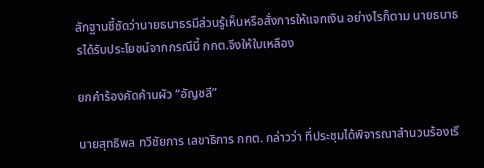ลักฐานชี้ชัดว่านายธนาธรมีส่วนรู้เห็นหรือสั่งการให้แจกเงิน อย่างไรก็ตาม นายธนาธรได้รับประโยชน์จากกรณีนี้ กกต.จึงให้ใบเหลือง

ยกคำร้องคัดค้านผัว “อัญชลี”

นายสุทธิพล ทวีชัยการ เลขาธิการ กกต. กล่าวว่า ที่ประชุมได้พิจารณาสำนวนร้องเรี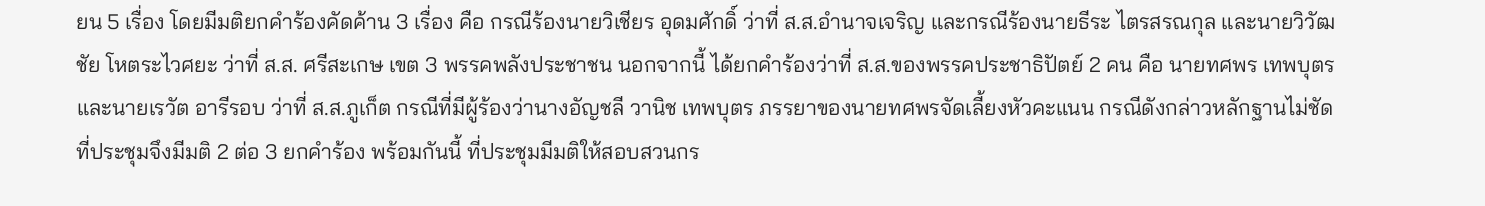ยน 5 เรื่อง โดยมีมติยกคำร้องคัดค้าน 3 เรื่อง คือ กรณีร้องนายวิเชียร อุดมศักดิ์ ว่าที่ ส.ส.อำนาจเจริญ และกรณีร้องนายธีระ ไตรสรณกุล และนายวิวัฒชัย โหตระไวศยะ ว่าที่ ส.ส. ศรีสะเกษ เขต 3 พรรคพลังประชาชน นอกจากนี้ ได้ยกคำร้องว่าที่ ส.ส.ของพรรคประชาธิปัตย์ 2 คน คือ นายทศพร เทพบุตร และนายเรวัต อารีรอบ ว่าที่ ส.ส.ภูเก็ต กรณีที่มีผู้ร้องว่านางอัญชลี วานิช เทพบุตร ภรรยาของนายทศพรจัดเลี้ยงหัวคะแนน กรณีดังกล่าวหลักฐานไม่ชัด ที่ประชุมจึงมีมติ 2 ต่อ 3 ยกคำร้อง พร้อมกันนี้ ที่ประชุมมีมติให้สอบสวนกร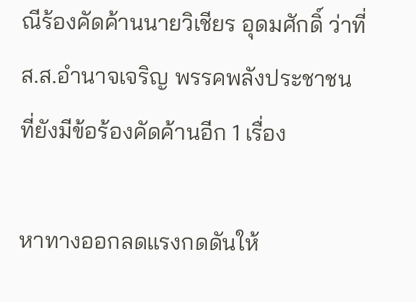ณีร้องคัดค้านนายวิเชียร อุดมศักดิ์ ว่าที่ ส.ส.อำนาจเจริญ พรรคพลังประชาชน ที่ยังมีข้อร้องคัดค้านอีก 1 เรื่อง

หาทางออกลดแรงกดดันให้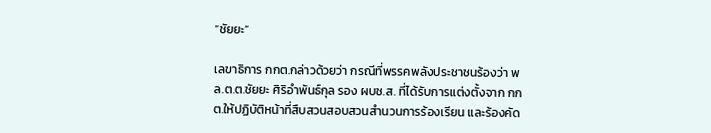“ชัยยะ”

เลขาธิการ กกต.กล่าวด้วยว่า กรณีที่พรรคพลังประชาชนร้องว่า พล.ต.ต.ชัยยะ ศิริอำพันธ์กุล รอง ผบช.ส. ที่ได้รับการแต่งตั้งจาก กกต.ให้ปฏิบัติหน้าที่สืบสวนสอบสวนสำนวนการร้องเรียน และร้องคัด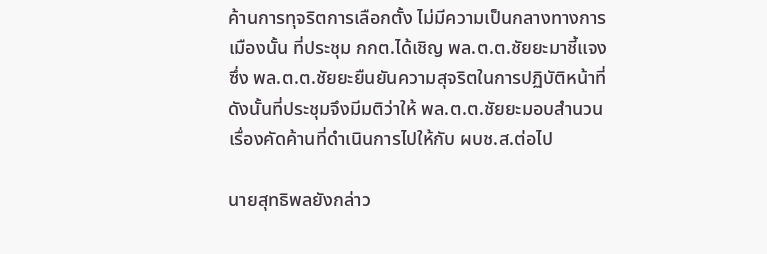ค้านการทุจริตการเลือกตั้ง ไม่มีความเป็นกลางทางการเมืองนั้น ที่ประชุม กกต.ได้เชิญ พล.ต.ต.ชัยยะมาชี้แจง ซึ่ง พล.ต.ต.ชัยยะยืนยันความสุจริตในการปฏิบัติหน้าที่ ดังนั้นที่ประชุมจึงมีมติว่าให้ พล.ต.ต.ชัยยะมอบสำนวนเรื่องคัดค้านที่ดำเนินการไปให้กับ ผบช.ส.ต่อไป

นายสุทธิพลยังกล่าว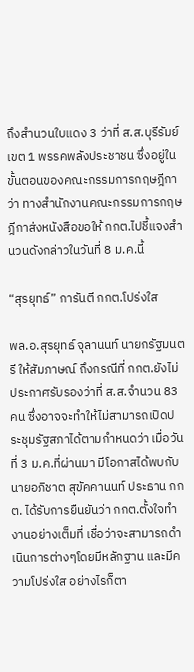ถึงสำนวนใบแดง 3 ว่าที่ ส.ส.บุรีรัมย์ เขต 1 พรรคพลังประชาชน ซึ่งอยู่ในขั้นตอนของคณะกรรมการกฤษฎีกาว่า ทางสำนักงานคณะกรรมการกฤษฎีกาส่งหนังสือขอให้ กกต.ไปชี้แจงสำนวนดังกล่าวในวันที่ 8 ม.ค.นี้

“สุรยุทธ์” การันตี กกต.โปร่งใส

พล.อ.สุรยุทธ์ จุลานนท์ นายกรัฐมนตรี ให้สัมภาษณ์ ถึงกรณีที่ กกต.ยังไม่ประกาศรับรองว่าที่ ส.ส.จำนวน 83 คน ซึ่งอาจจะทำให้ไม่สามารถเปิดประชุมรัฐสภาได้ตามกำหนดว่า เมื่อวันที่ 3 ม.ค.ที่ผ่านมา มีโอกาสได้พบกับนายอภิชาต สุขัคคานนท์ ประธาน กกต. ได้รับการยืนยันว่า กกต.ตั้งใจทำงานอย่างเต็มที่ เชื่อว่าจะสามารถดำเนินการต่างๆโดยมีหลักฐาน และมีความโปร่งใส อย่างไรก็ตา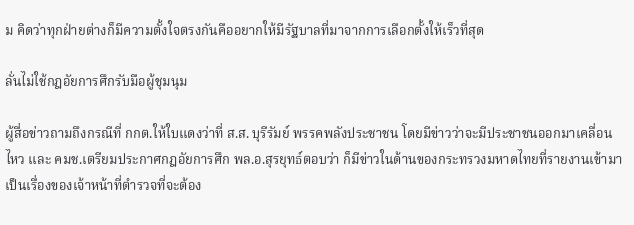ม คิดว่าทุกฝ่ายต่างก็มีความตั้งใจตรงกันคืออยากให้มีรัฐบาลที่มาจากการเลือกตั้งให้เร็วที่สุด

ลั่นไม่ใช้กฎอัยการศึกรับมือผู้ชุมนุม

ผู้สื่อข่าวถามถึงกรณีที่ กกต.ให้ใบแดงว่าที่ ส.ส. บุรีรัมย์ พรรคพลังประชาชน โดยมีข่าวว่าจะมีประชาชนออกมาเคลื่อนไหว และ คมช.เตรียมประกาศกฎอัยการศึก พล.อ.สุรยุทธ์ตอบว่า ก็มีข่าวในด้านของกระทรวงมหาดไทยที่รายงานเข้ามา เป็นเรื่องของเจ้าหน้าที่ตำรวจที่จะต้อง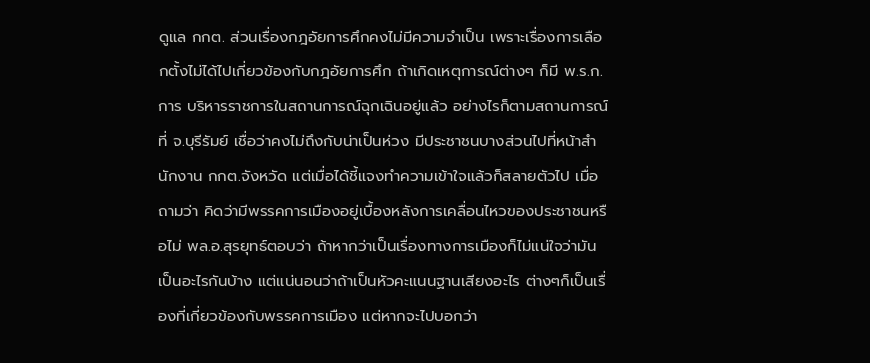ดูแล กกต. ส่วนเรื่องกฎอัยการศึกคงไม่มีความจำเป็น เพราะเรื่องการเลือกตั้งไม่ได้ไปเกี่ยวข้องกับกฎอัยการศึก ถ้าเกิดเหตุการณ์ต่างๆ ก็มี พ.ร.ก.การ บริหารราชการในสถานการณ์ฉุกเฉินอยู่แล้ว อย่างไรก็ตามสถานการณ์ที่ จ.บุรีรัมย์ เชื่อว่าคงไม่ถึงกับน่าเป็นห่วง มีประชาชนบางส่วนไปที่หน้าสำนักงาน กกต.จังหวัด แต่เมื่อได้ชี้แจงทำความเข้าใจแล้วก็สลายตัวไป เมื่อถามว่า คิดว่ามีพรรคการเมืองอยู่เบื้องหลังการเคลื่อนไหวของประชาชนหรือไม่ พล.อ.สุรยุทธ์ตอบว่า ถ้าหากว่าเป็นเรื่องทางการเมืองก็ไม่แน่ใจว่ามันเป็นอะไรกันบ้าง แต่แน่นอนว่าถ้าเป็นหัวคะแนนฐานเสียงอะไร ต่างๆก็เป็นเรื่องที่เกี่ยวข้องกับพรรคการเมือง แต่หากจะไปบอกว่า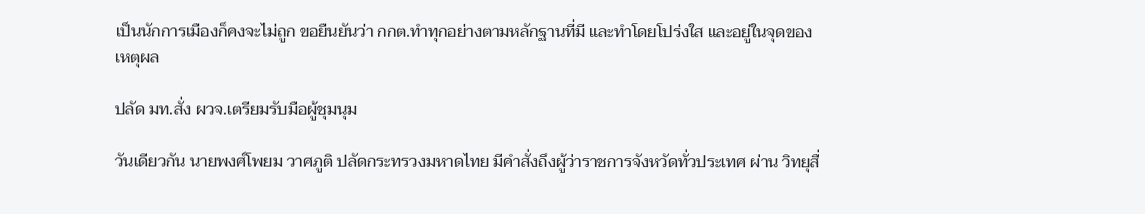เป็นนักการเมืองก็คงจะไม่ถูก ขอยืนยันว่า กกต.ทำทุกอย่างตามหลักฐานที่มี และทำโดยโปร่งใส และอยู่ในจุดของเหตุผล

ปลัด มท.สั่ง ผวจ.เตรียมรับมือผู้ชุมนุม

วันเดียวกัน นายพงศ์โพยม วาศภูติ ปลัดกระทรวงมหาดไทย มีคำสั่งถึงผู้ว่าราชการจังหวัดทั่วประเทศ ผ่าน วิทยุสื่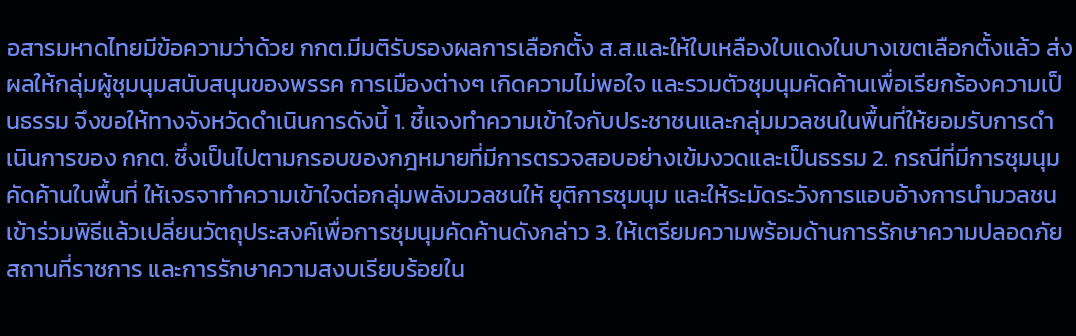อสารมหาดไทยมีข้อความว่าด้วย กกต.มีมติรับรองผลการเลือกตั้ง ส.ส.และให้ใบเหลืองใบแดงในบางเขตเลือกตั้งแล้ว ส่งผลให้กลุ่มผู้ชุมนุมสนับสนุนของพรรค การเมืองต่างๆ เกิดความไม่พอใจ และรวมตัวชุมนุมคัดค้านเพื่อเรียกร้องความเป็นธรรม จึงขอให้ทางจังหวัดดำเนินการดังนี้ 1. ชี้แจงทำความเข้าใจกับประชาชนและกลุ่มมวลชนในพื้นที่ให้ยอมรับการดำเนินการของ กกต. ซึ่งเป็นไปตามกรอบของกฎหมายที่มีการตรวจสอบอย่างเข้มงวดและเป็นธรรม 2. กรณีที่มีการชุมนุมคัดค้านในพื้นที่ ให้เจรจาทำความเข้าใจต่อกลุ่มพลังมวลชนให้ ยุติการชุมนุม และให้ระมัดระวังการแอบอ้างการนำมวลชนเข้าร่วมพิธีแล้วเปลี่ยนวัตถุประสงค์เพื่อการชุมนุมคัดค้านดังกล่าว 3. ให้เตรียมความพร้อมด้านการรักษาความปลอดภัยสถานที่ราชการ และการรักษาความสงบเรียบร้อยใน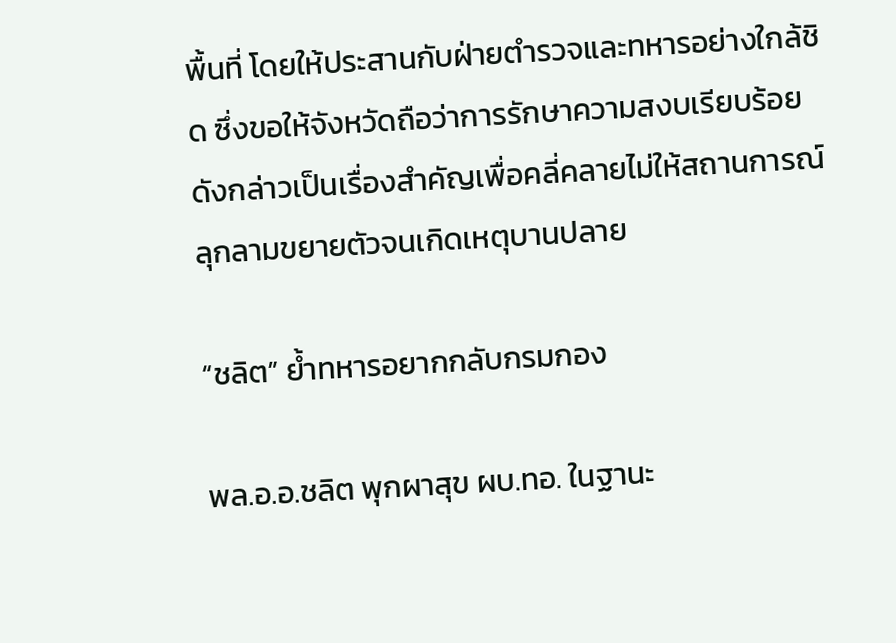พื้นที่ โดยให้ประสานกับฝ่ายตำรวจและทหารอย่างใกล้ชิด ซึ่งขอให้จังหวัดถือว่าการรักษาความสงบเรียบร้อยดังกล่าวเป็นเรื่องสำคัญเพื่อคลี่คลายไม่ให้สถานการณ์ลุกลามขยายตัวจนเกิดเหตุบานปลาย

“ชลิต” ย้ำทหารอยากกลับกรมกอง

พล.อ.อ.ชลิต พุกผาสุข ผบ.ทอ. ในฐานะ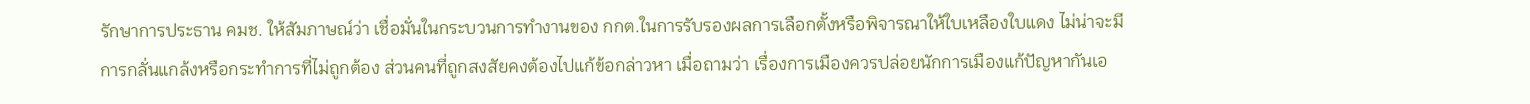รักษาการประธาน คมช. ให้สัมภาษณ์ว่า เชื่อมั่นในกระบวนการทำงานของ กกต.ในการรับรองผลการเลือกตั้งหรือพิจารณาให้ใบเหลืองใบแดง ไม่น่าจะมีการกลั่นแกล้งหรือกระทำการที่ไม่ถูกต้อง ส่วนคนที่ถูกสงสัยคงต้องไปแก้ข้อกล่าวหา เมื่อถามว่า เรื่องการเมืองควรปล่อยนักการเมืองแก้ปัญหากันเอ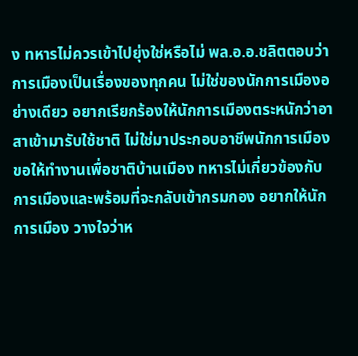ง ทหารไม่ควรเข้าไปยุ่งใช่หรือไม่ พล.อ.อ.ชลิตตอบว่า การเมืองเป็นเรื่องของทุกคน ไม่ใช่ของนักการเมืองอย่างเดียว อยากเรียกร้องให้นักการเมืองตระหนักว่าอาสาเข้ามารับใช้ชาติ ไม่ใช่มาประกอบอาชีพนักการเมือง ขอให้ทำงานเพื่อชาติบ้านเมือง ทหารไม่เกี่ยวข้องกับการเมืองและพร้อมที่จะกลับเข้ากรมกอง อยากให้นักการเมือง วางใจว่าห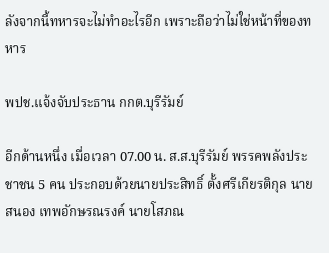ลังจากนี้ทหารจะไม่ทำอะไรอีก เพราะถือว่าไม่ใช่หน้าที่ของทหาร

พปช.แจ้งจับประธาน กกต.บุรีรัมย์

อีกด้านหนึ่ง เมื่อเวลา 07.00 น. ส.ส.บุรีรัมย์ พรรคพลังประชาชน 5 คน ประกอบด้วยนายประสิทธิ์ ตั้งศรีเกียรติกุล นายสนอง เทพอักษรณรงค์ นายโสภณ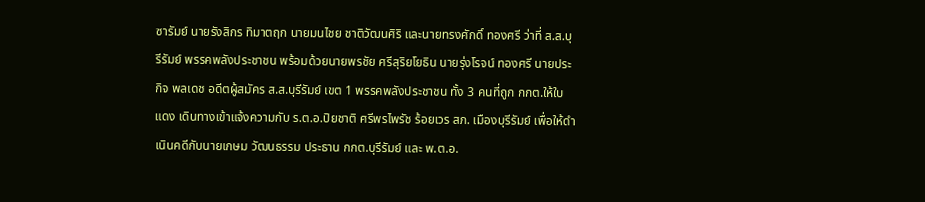ซารัมย์ นายรังสิกร ทิมาตฤก นายมนไชย ชาติวัฒนศิริ และนายทรงศักดิ์ ทองศรี ว่าที่ ส.ส.บุรีรัมย์ พรรคพลังประชาชน พร้อมด้วยนายพรชัย ศรีสุริยโยธิน นายรุ่งโรจน์ ทองศรี นายประกิจ พลเดช อดีตผู้สมัคร ส.ส.บุรีรัมย์ เขต 1 พรรคพลังประชาชน ทั้ง 3 คนที่ถูก กกต.ให้ใบแดง เดินทางเข้าแจ้งความกับ ร.ต.อ.ปิยชาติ ศรีพรไพรัช ร้อยเวร สภ. เมืองบุรีรัมย์ เพื่อให้ดำเนินคดีกับนายเกษม วัฒนธรรม ประธาน กกต.บุรีรัมย์ และ พ.ต.อ.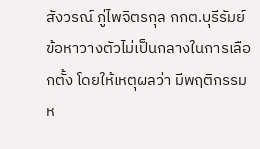สังวรณ์ ภู่ไพจิตรกุล กกต.บุรีรัมย์ ข้อหาวางตัวไม่เป็นกลางในการเลือกตั้ง โดยให้เหตุผลว่า มีพฤติกรรมห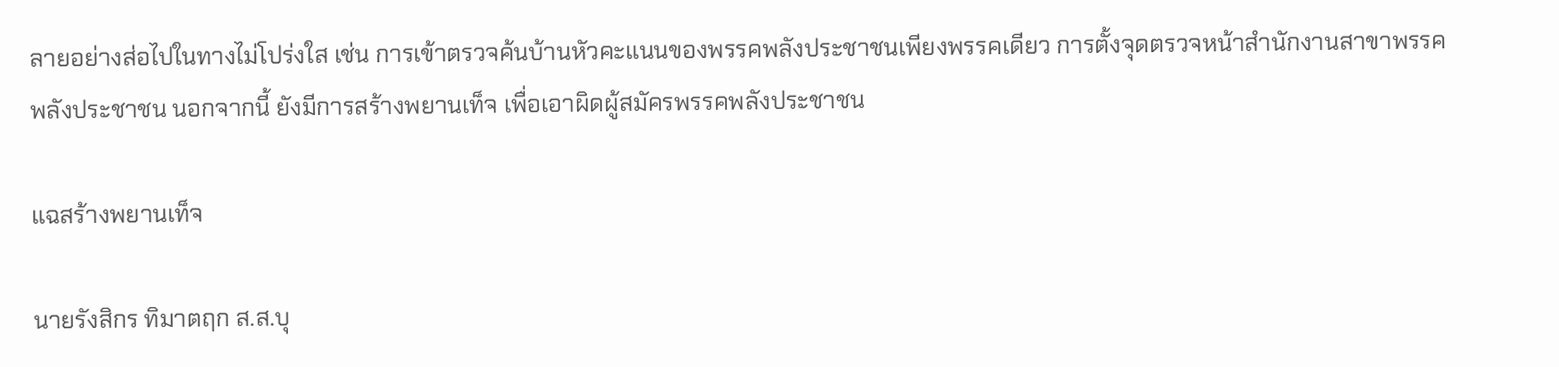ลายอย่างส่อไปในทางไม่โปร่งใส เช่น การเข้าตรวจค้นบ้านหัวคะแนนของพรรคพลังประชาชนเพียงพรรคเดียว การตั้งจุดตรวจหน้าสำนักงานสาขาพรรคพลังประชาชน นอกจากนี้ ยังมีการสร้างพยานเท็จ เพื่อเอาผิดผู้สมัครพรรคพลังประชาชน

แฉสร้างพยานเท็จ

นายรังสิกร ทิมาตฤก ส.ส.บุ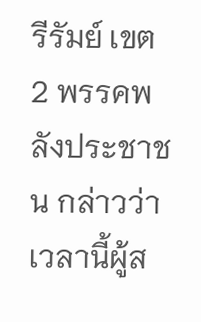รีรัมย์ เขต 2 พรรคพลังประชาชน กล่าวว่า เวลานี้ผู้ส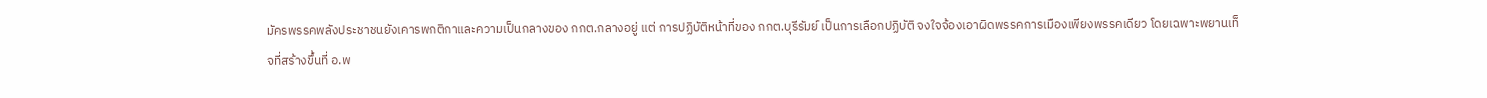มัครพรรคพลังประชาชนยังเคารพกติกาและความเป็นกลางของ กกต.กลางอยู่ แต่ การปฏิบัติหน้าที่ของ กกต.บุรีรัมย์ เป็นการเลือกปฏิบัติ จงใจจ้องเอาผิดพรรคการเมืองเพียงพรรคเดียว โดยเฉพาะพยานเท็จที่สร้างขึ้นที่ อ.พ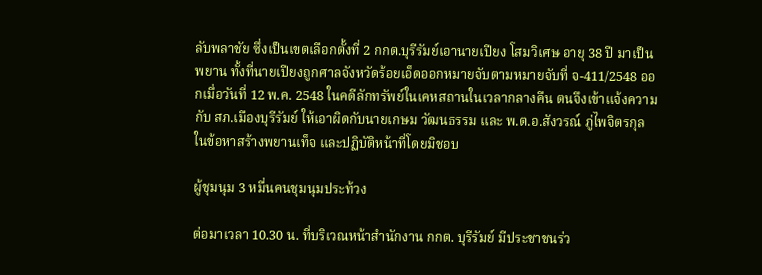ลับพลาชัย ซึ่งเป็นเขตเลือกตั้งที่ 2 กกต.บุรีรัมย์เอานายเปียง โสมวิเศษ อายุ 38 ปี มาเป็นพยาน ทั้งที่นายเปียงถูกศาลจังหวัดร้อยเอ็ดออกหมายจับตามหมายจับที่ จ-411/2548 ออกเมื่อวันที่ 12 พ.ค. 2548 ในคดีลักทรัพย์ในเคหสถานในเวลากลางคืน ตนจึงเข้าแจ้งความกับ สภ.เมืองบุรีรัมย์ ให้เอาผิดกับนายเกษม วัฒนธรรม และ พ.ต.อ.สังวรณ์ ภู่ไพจิตรกุล ในข้อหาสร้างพยานเท็จ และปฏิบัติหน้าที่โดยมิชอบ

ผู้ชุมนุม 3 หมื่นคนชุมนุมประท้วง

ต่อมาเวลา 10.30 น. ที่บริเวณหน้าสำนักงาน กกต. บุรีรัมย์ มีประชาชนร่ว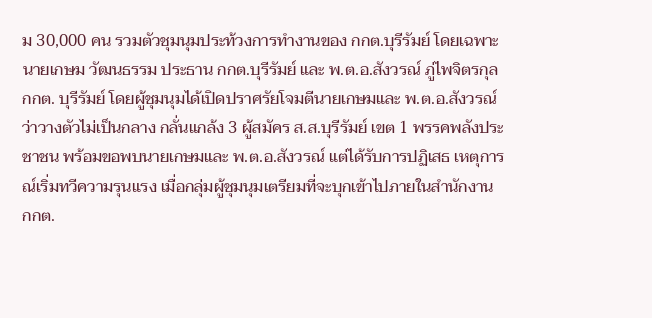ม 30,000 คน รวมตัวชุมนุมประท้วงการทำงานของ กกต.บุรีรัมย์ โดยเฉพาะนายเกษม วัฒนธรรม ประธาน กกต.บุรีรัมย์ และ พ.ต.อ.สังวรณ์ ภู่ไพจิตรกุล กกต. บุรีรัมย์ โดยผู้ชุมนุมได้เปิดปราศรัยโจมตีนายเกษมและ พ.ต.อ.สังวรณ์ว่าวางตัวไม่เป็นกลาง กลั่นแกล้ง 3 ผู้สมัคร ส.ส.บุรีรัมย์ เขต 1 พรรคพลังประชาชน พร้อมขอพบนายเกษมและ พ.ต.อ.สังวรณ์ แต่ได้รับการปฏิเสธ เหตุการณ์เริ่มทวีความรุนแรง เมื่อกลุ่มผู้ชุมนุมเตรียมที่จะบุกเข้าไปภายในสำนักงาน กกต.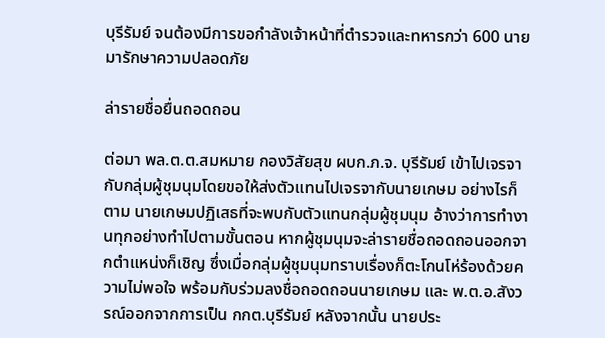บุรีรัมย์ จนต้องมีการขอกำลังเจ้าหน้าที่ตำรวจและทหารกว่า 600 นาย มารักษาความปลอดภัย

ล่ารายชื่อยื่นถอดถอน

ต่อมา พล.ต.ต.สมหมาย กองวิสัยสุข ผบก.ภ.จ. บุรีรัมย์ เข้าไปเจรจากับกลุ่มผู้ชุมนุมโดยขอให้ส่งตัวแทนไปเจรจากับนายเกษม อย่างไรก็ตาม นายเกษมปฏิเสธที่จะพบกับตัวแทนกลุ่มผู้ชุมนุม อ้างว่าการทำงานทุกอย่างทำไปตามขั้นตอน หากผู้ชุมนุมจะล่ารายชื่อถอดถอนออกจากตำแหน่งก็เชิญ ซึ่งเมื่อกลุ่มผู้ชุมนุมทราบเรื่องก็ตะโกนโห่ร้องด้วยความไม่พอใจ พร้อมกับร่วมลงชื่อถอดถอนนายเกษม และ พ.ต.อ.สังวรณ์ออกจากการเป็น กกต.บุรีรัมย์ หลังจากนั้น นายประ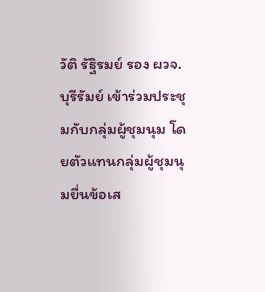วัติ รัฐิรมย์ รอง ผวจ.บุรีรัมย์ เข้าร่วมประชุมกับกลุ่มผู้ชุมนุม โดยตัวแทนกลุ่มผู้ชุมนุมยื่นข้อเส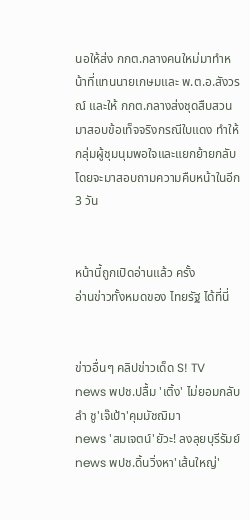นอให้ส่ง กกต.กลางคนใหม่มาทำหน้าที่แทนนายเกษมและ พ.ต.อ.สังวรณ์ และให้ กกต.กลางส่งชุดสืบสวนมาสอบข้อเท็จจริงกรณีใบแดง ทำให้กลุ่มผู้ชุมนุมพอใจและแยกย้ายกลับ โดยจะมาสอบถามความคืบหน้าในอีก 3 วัน


หน้านี้ถูกเปิดอ่านแล้ว ครั้ง
อ่านข่าวทั้งหมดของ ไทยรัฐ ได้ที่นี่


ข่าวอื่นๆ คลิปข่าวเด็ด S! TV
news พปช.ปลื้ม 'เติ้ง' ไม่ยอมกลับลำ ชู'เจ๊เป้า'คุมมัชฌิมา
news 'สมเจตน์'ยัวะ! ลงลุยบุรีรัมย์
news พปช.ดิ้นวิ่งหา'เส้นใหญ่'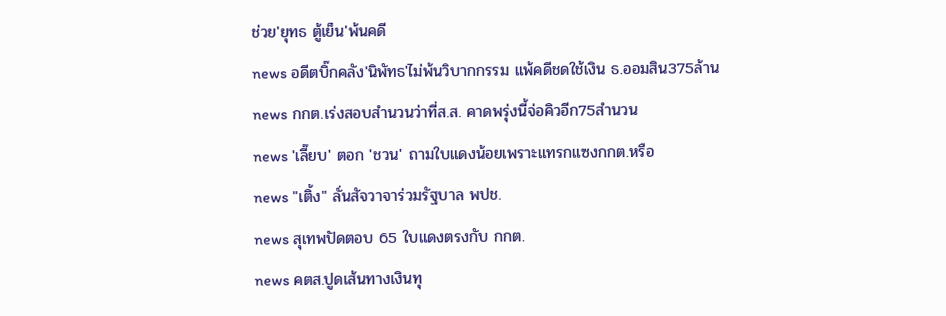ช่วย'ยุทธ ตู้เย็น'พ้นคดี
news อดีตบิ๊กคลัง'นิพัทธ'ไม่พ้นวิบากกรรม แพ้คดีชดใช้เงิน ธ.ออมสิน375ล้าน
news กกต.เร่งสอบสำนวนว่าที่ส.ส. คาดพรุ่งนี้จ่อคิวอีก75สำนวน
news 'เลี๊ยบ' ตอก 'ชวน' ถามใบแดงน้อยเพราะแทรกแซงกกต.หรือ
news "เติ้ง" ลั่นสัจวาจาร่วมรัฐบาล พปช.
news สุเทพปัดตอบ 65 ใบแดงตรงกับ กกต.
news คตส.ปูดเส้นทางเงินทุ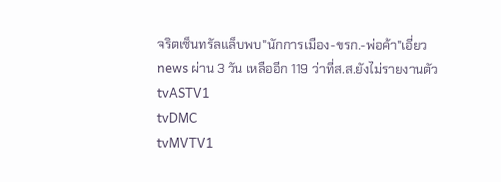จริตเซ็นทรัลแล็บพบ"นักการเมือง-ขรก.-พ่อค้า"เอี่ยว
news ผ่าน 3 วัน เหลืออีก 119 ว่าที่ส.ส.ยังไม่รายงานตัว
tvASTV1
tvDMC
tvMVTV1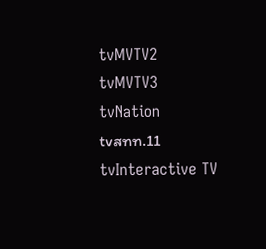tvMVTV2
tvMVTV3
tvNation
tvสทท.11
tvInteractive TV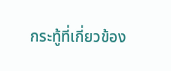กระทู้ที่เกี่ยวข้อง